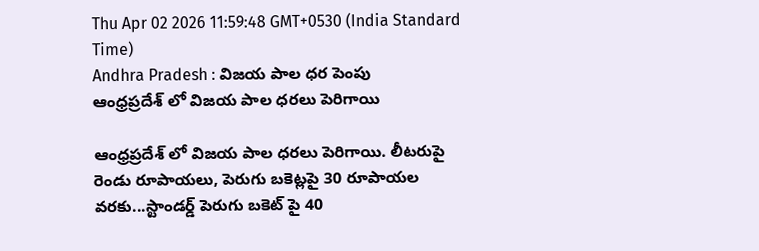Thu Apr 02 2026 11:59:48 GMT+0530 (India Standard Time)
Andhra Pradesh : విజయ పాల ధర పెంపు
ఆంధ్రప్రదేశ్ లో విజయ పాల ధరలు పెరిగాయి

ఆంధ్రప్రదేశ్ లో విజయ పాల ధరలు పెరిగాయి. లీటరుపై రెండు రూపాయలు, పెరుగు బకెట్లపై 30 రూపాయల వరకు...స్టాండర్డ్ పెరుగు బకెట్ పై 40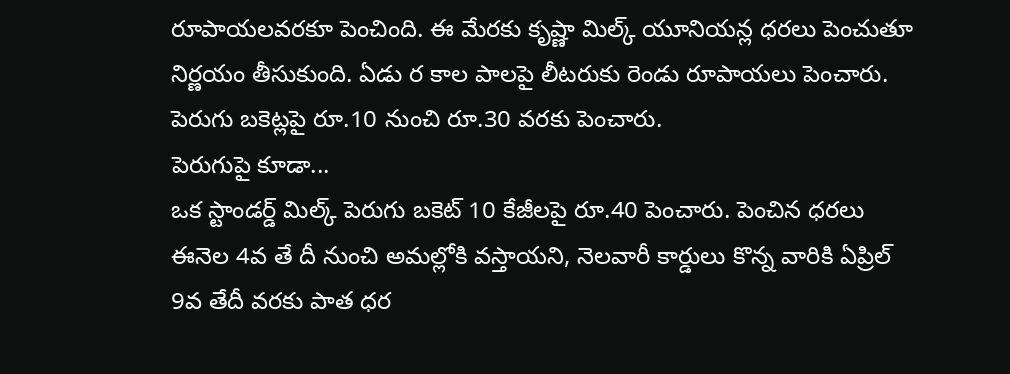రూపాయలవరకూ పెంచింది. ఈ మేరకు కృష్ణా మిల్క్ యూనియన్ల ధరలు పెంచుతూ నిర్ణయం తీసుకుంది. ఏడు ర కాల పాలపై లీటరుకు రెండు రూపాయలు పెంచారు. పెరుగు బకెట్లపై రూ.10 నుంచి రూ.30 వరకు పెంచారు.
పెరుగుపై కూడా...
ఒక స్టాండర్డ్ మిల్క్ పెరుగు బకెట్ 10 కేజీలపై రూ.40 పెంచారు. పెంచిన ధరలు ఈనెల 4వ తే దీ నుంచి అమల్లోకి వస్తాయని, నెలవారీ కార్డులు కొన్న వారికి ఏప్రిల్ 9వ తేదీ వరకు పాత ధర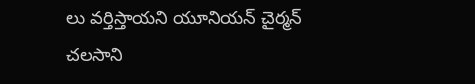లు వర్తిస్తాయని యూనియన్ చైర్మన్ చలసాని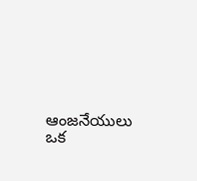ఆంజనేయులు ఒక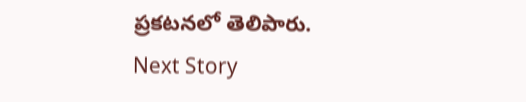ప్రకటనలో తెలిపారు.
Next Story